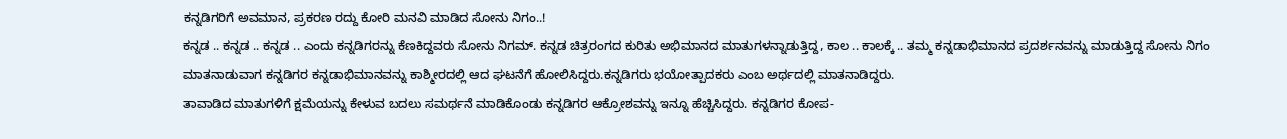ಕನ್ನಡಿಗರಿಗೆ ಅವಮಾನ, ಪ್ರಕರಣ ರದ್ದು ಕೋರಿ ಮನವಿ ಮಾಡಿದ ಸೋನು ನಿಗಂ..!
ಕನ್ನಡ .. ಕನ್ನಡ .. ಕನ್ನಡ .. ಎಂದು ಕನ್ನಡಿಗರನ್ನು ಕೆಣಕಿದ್ದವರು ಸೋನು ನಿಗಮ್. ಕನ್ನಡ ಚಿತ್ರರಂಗದ ಕುರಿತು ಅಭಿಮಾನದ ಮಾತುಗಳನ್ನಾಡುತ್ತಿದ್ದ, ಕಾಲ .. ಕಾಲಕ್ಕೆ .. ತಮ್ಮ ಕನ್ನಡಾಭಿಮಾನದ ಪ್ರದರ್ಶನವನ್ನು ಮಾಡುತ್ತಿದ್ದ ಸೋನು ನಿಗಂ ಮಾತನಾಡುವಾಗ ಕನ್ನಡಿಗರ ಕನ್ನಡಾಭಿಮಾನವನ್ನು ಕಾಶ್ಮೀರದಲ್ಲಿ ಆದ ಘಟನೆಗೆ ಹೋಲಿಸಿದ್ದರು.ಕನ್ನಡಿಗರು ಭಯೋತ್ಪಾದಕರು ಎಂಬ ಅರ್ಥದಲ್ಲಿ ಮಾತನಾಡಿದ್ದರು.
ತಾವಾಡಿದ ಮಾತುಗಳಿಗೆ ಕ್ಷಮೆಯನ್ನು ಕೇಳುವ ಬದಲು ಸಮರ್ಥನೆ ಮಾಡಿಕೊಂಡು ಕನ್ನಡಿಗರ ಆಕ್ರೋಶವನ್ನು ಇನ್ನೂ ಹೆಚ್ಚಿಸಿದ್ದರು. ಕನ್ನಡಿಗರ ಕೋಪ-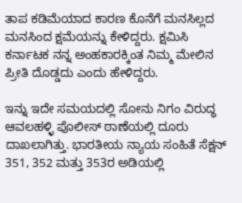ತಾಪ ಕಡಿಮೆಯಾದ ಕಾರಣ ಕೊನೆಗೆ ಮನಸಿಲ್ಲದ ಮನಸಿಂದ ಕ್ಷಮೆಯನ್ನು ಕೇಳಿದ್ದರು. ಕ್ಷಮಿಸಿ ಕರ್ನಾಟಕ ನನ್ನ ಅಂಹಕಾರಕ್ಕಿಂತ ನಿಮ್ಮ ಮೇಲಿನ ಪ್ರೀತಿ ದೊಡ್ಡದು ಎಂದು ಹೇಳಿದ್ದರು.

ಇನ್ನು ಇದೇ ಸಮಯದಲ್ಲಿ ಸೋನು ನಿಗಂ ವಿರುದ್ಧ ಆವಲಹಳ್ಳಿ ಪೊಲೀಸ್ ಠಾಣೆಯಲ್ಲಿ ದೂರು ದಾಖಲಾಗಿತ್ತು. ಭಾರತೀಯ ನ್ಯಾಯ ಸಂಹಿತೆ ಸೆಕ್ಷನ್ 351, 352 ಮತ್ತು 353ರ ಅಡಿಯಲ್ಲಿ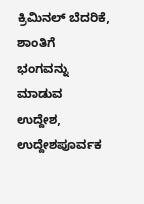ಕ್ರಿಮಿನಲ್ ಬೆದರಿಕೆ, ಶಾಂತಿಗೆ ಭಂಗವನ್ನು ಮಾಡುವ ಉದ್ದೇಶ, ಉದ್ದೇಶಪೂರ್ವಕ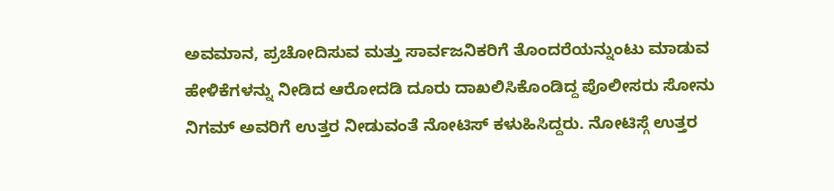ಅವಮಾನ, ಪ್ರಚೋದಿಸುವ ಮತ್ತು ಸಾರ್ವಜನಿಕರಿಗೆ ತೊಂದರೆಯನ್ನುಂಟು ಮಾಡುವ ಹೇಳಿಕೆಗಳನ್ನು ನೀಡಿದ ಆರೋದಡಿ ದೂರು ದಾಖಲಿಸಿಕೊಂಡಿದ್ದ ಪೊಲೀಸರು ಸೋನು ನಿಗಮ್ ಅವರಿಗೆ ಉತ್ತರ ನೀಡುವಂತೆ ನೋಟಿಸ್ ಕಳುಹಿಸಿದ್ದರು. ನೋಟಿಸ್ಗೆ ಉತ್ತರ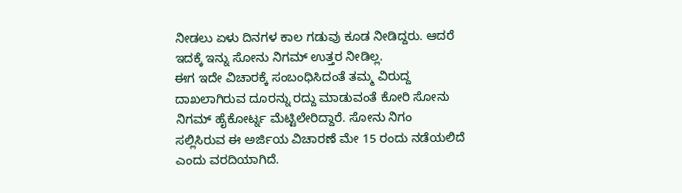ನೀಡಲು ಏಳು ದಿನಗಳ ಕಾಲ ಗಡುವು ಕೂಡ ನೀಡಿದ್ದರು. ಆದರೆ ಇದಕ್ಕೆ ಇನ್ನು ಸೋನು ನಿಗಮ್ ಉತ್ತರ ನೀಡಿಲ್ಲ.
ಈಗ ಇದೇ ವಿಚಾರಕ್ಕೆ ಸಂಬಂಧಿಸಿದಂತೆ ತಮ್ಮ ವಿರುದ್ದ ದಾಖಲಾಗಿರುವ ದೂರನ್ನು ರದ್ದು ಮಾಡುವಂತೆ ಕೋರಿ ಸೋನು ನಿಗಮ್ ಹೈಕೋರ್ಟ್ನ ಮೆಟ್ಟಿಲೇರಿದ್ದಾರೆ. ಸೋನು ನಿಗಂ ಸಲ್ಲಿಸಿರುವ ಈ ಅರ್ಜಿಯ ವಿಚಾರಣೆ ಮೇ 15 ರಂದು ನಡೆಯಲಿದೆ ಎಂದು ವರದಿಯಾಗಿದೆ.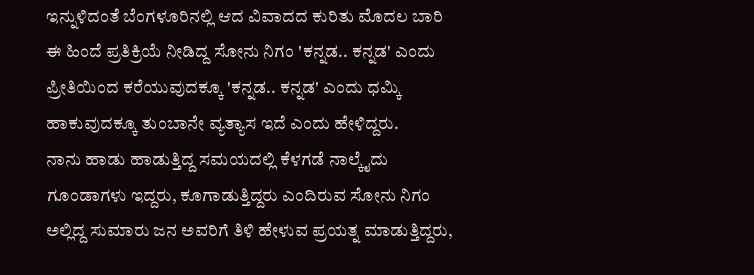ಇನ್ನುಳಿದಂತೆ ಬೆಂಗಳೂರಿನಲ್ಲಿ ಆದ ವಿವಾದದ ಕುರಿತು ಮೊದಲ ಬಾರಿ ಈ ಹಿಂದೆ ಪ್ರತಿಕ್ರಿಯೆ ನೀಡಿದ್ದ ಸೋನು ನಿಗಂ 'ಕನ್ನಡ.. ಕನ್ನಡ' ಎಂದು ಪ್ರೀತಿಯಿಂದ ಕರೆಯುವುದಕ್ಕೂ 'ಕನ್ನಡ.. ಕನ್ನಡ' ಎಂದು ಧಮ್ಕಿ ಹಾಕುವುದಕ್ಕೂ ತುಂಬಾನೇ ವ್ಯತ್ಯಾಸ ಇದೆ ಎಂದು ಹೇಳಿದ್ದರು.
ನಾನು ಹಾಡು ಹಾಡುತ್ತಿದ್ದ ಸಮಯದಲ್ಲಿ ಕೆಳಗಡೆ ನಾಲ್ಕೈದು ಗೂಂಡಾಗಳು ಇದ್ದರು, ಕೂಗಾಡುತ್ತಿದ್ದರು ಎಂದಿರುವ ಸೋನು ನಿಗಂ ಅಲ್ಲಿದ್ದ ಸುಮಾರು ಜನ ಅವರಿಗೆ ತಿಳಿ ಹೇಳುವ ಪ್ರಯತ್ನ ಮಾಡುತ್ತಿದ್ದರು,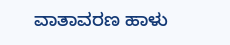ವಾತಾವರಣ ಹಾಳು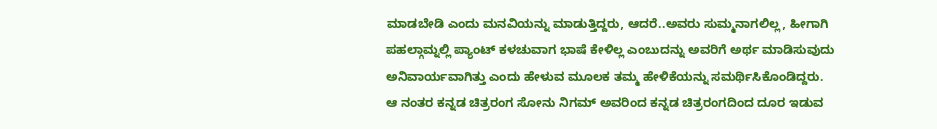ಮಾಡಬೇಡಿ ಎಂದು ಮನವಿಯನ್ನು ಮಾಡುತ್ತಿದ್ದರು, ಆದರೆ..ಅವರು ಸುಮ್ಮನಾಗಲಿಲ್ಲ, ಹೀಗಾಗಿ ಪಹಲ್ಗಾಮ್ನಲ್ಲಿ ಪ್ಯಾಂಟ್ ಕಳಚುವಾಗ ಭಾಷೆ ಕೇಳಿಲ್ಲ ಎಂಬುದನ್ನು ಅವರಿಗೆ ಅರ್ಥ ಮಾಡಿಸುವುದು ಅನಿವಾರ್ಯವಾಗಿತ್ತು ಎಂದು ಹೇಳುವ ಮೂಲಕ ತಮ್ಮ ಹೇಳಿಕೆಯನ್ನು ಸಮರ್ಥಿಸಿಕೊಂಡಿದ್ದರು.
ಆ ನಂತರ ಕನ್ನಡ ಚಿತ್ರರಂಗ ಸೋನು ನಿಗಮ್ ಅವರಿಂದ ಕನ್ನಡ ಚಿತ್ರರಂಗದಿಂದ ದೂರ ಇಡುವ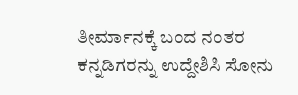ತೀರ್ಮಾನಕ್ಕೆ ಬಂದ ನಂತರ ಕನ್ನಡಿಗರನ್ನು ಉದ್ದೇಶಿಸಿ ಸೋನು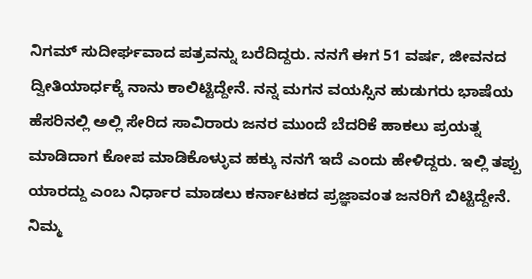ನಿಗಮ್ ಸುದೀರ್ಘವಾದ ಪತ್ರವನ್ನು ಬರೆದಿದ್ದರು. ನನಗೆ ಈಗ 51 ವರ್ಷ, ಜೀವನದ ದ್ವೀತಿಯಾರ್ಧಕ್ಕೆ ನಾನು ಕಾಲಿಟ್ಟಿದ್ದೇನೆ. ನನ್ನ ಮಗನ ವಯಸ್ಸಿನ ಹುಡುಗರು ಭಾಷೆಯ ಹೆಸರಿನಲ್ಲಿ ಅಲ್ಲಿ ಸೇರಿದ ಸಾವಿರಾರು ಜನರ ಮುಂದೆ ಬೆದರಿಕೆ ಹಾಕಲು ಪ್ರಯತ್ನ ಮಾಡಿದಾಗ ಕೋಪ ಮಾಡಿಕೊಳ್ಳುವ ಹಕ್ಕು ನನಗೆ ಇದೆ ಎಂದು ಹೇಳಿದ್ದರು. ಇಲ್ಲಿ ತಪ್ಪು ಯಾರದ್ದು ಎಂಬ ನಿರ್ಧಾರ ಮಾಡಲು ಕರ್ನಾಟಕದ ಪ್ರಜ್ಞಾವಂತ ಜನರಿಗೆ ಬಿಟ್ಟಿದ್ದೇನೆ. ನಿಮ್ಮ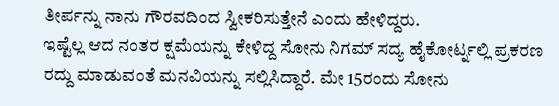ತೀರ್ಪನ್ನು ನಾನು ಗೌರವದಿಂದ ಸ್ವೀಕರಿಸುತ್ತೇನೆ ಎಂದು ಹೇಳಿದ್ದರು.
ಇಷ್ಟೆಲ್ಲ ಆದ ನಂತರ ಕ್ಷಮೆಯನ್ನು ಕೇಳಿದ್ದ ಸೋನು ನಿಗಮ್ ಸದ್ಯ ಹೈಕೋರ್ಟ್ನಲ್ಲಿ ಪ್ರಕರಣ ರದ್ದು ಮಾಡುವಂತೆ ಮನವಿಯನ್ನು ಸಲ್ಲಿಸಿದ್ದಾರೆ. ಮೇ 15ರಂದು ಸೋನು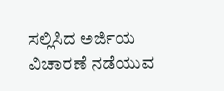ಸಲ್ಲಿಸಿದ ಅರ್ಜಿಯ ವಿಚಾರಣೆ ನಡೆಯುವ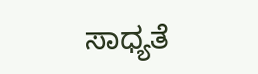ಸಾಧ್ಯತೆ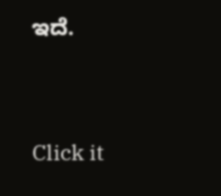ಇದೆ.


Click it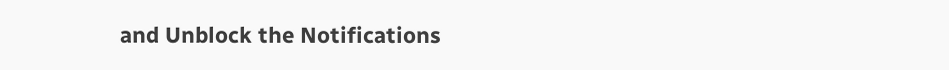and Unblock the Notifications